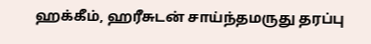ஹக்கீம், ஹரீசுடன் சாய்ந்தமருது தரப்பு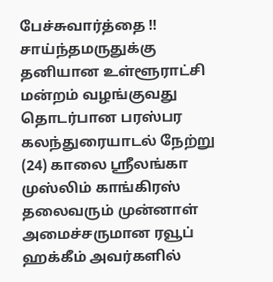பேச்சுவார்த்தை !!
சாய்ந்தமருதுக்கு தனியான உள்ளூராட்சி மன்றம் வழங்குவது தொடர்பான பரஸ்பர கலந்துரையாடல் நேற்று (24) காலை ஸ்ரீலங்கா முஸ்லிம் காங்கிரஸ் தலைவரும் முன்னாள் அமைச்சருமான ரவூப் ஹக்கீம் அவர்களில்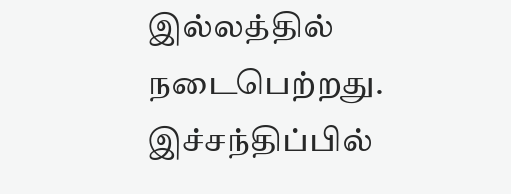இல்லத்தில் நடைபெற்றது.
இச்சந்திப்பில்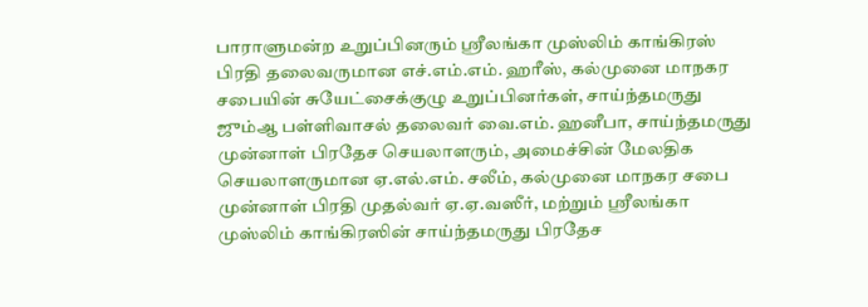பாராளுமன்ற உறுப்பினரும் ஸ்ரீலங்கா முஸ்லிம் காங்கிரஸ் பிரதி தலைவருமான எச்.எம்.எம். ஹரீஸ், கல்முனை மாநகர சபையின் சுயேட்சைக்குழு உறுப்பினர்கள், சாய்ந்தமருது ஜும்ஆ பள்ளிவாசல் தலைவர் வை.எம். ஹனீபா, சாய்ந்தமருது முன்னாள் பிரதேச செயலாளரும், அமைச்சின் மேலதிக செயலாளருமான ஏ.எல்.எம். சலீம், கல்முனை மாநகர சபை முன்னாள் பிரதி முதல்வர் ஏ.ஏ.வஸீர், மற்றும் ஸ்ரீலங்கா முஸ்லிம் காங்கிரஸின் சாய்ந்தமருது பிரதேச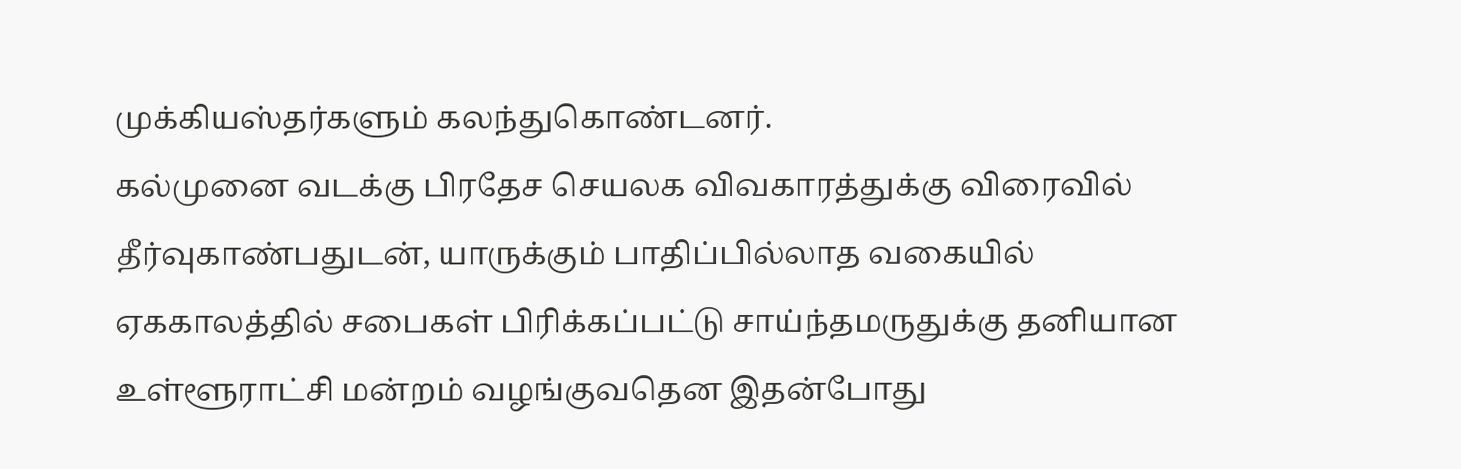முக்கியஸ்தர்களும் கலந்துகொண்டனர்.
கல்முனை வடக்கு பிரதேச செயலக விவகாரத்துக்கு விரைவில் தீர்வுகாண்பதுடன், யாருக்கும் பாதிப்பில்லாத வகையில் ஏககாலத்தில் சபைகள் பிரிக்கப்பட்டு சாய்ந்தமருதுக்கு தனியான உள்ளூராட்சி மன்றம் வழங்குவதென இதன்போது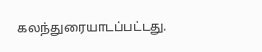கலந்துரையாடப்பட்டது.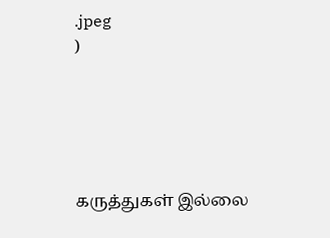.jpeg
)





கருத்துகள் இல்லை